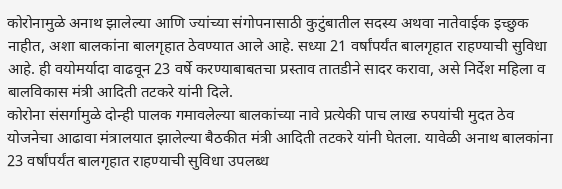कोरोनामुळे अनाथ झालेल्या आणि ज्यांच्या संगोपनासाठी कुटुंबातील सदस्य अथवा नातेवाईक इच्छुक नाहीत, अशा बालकांना बालगृहात ठेवण्यात आले आहे. सध्या 21 वर्षांपर्यंत बालगृहात राहण्याची सुविधा आहे. ही वयोमर्यादा वाढवून 23 वर्षे करण्याबाबतचा प्रस्ताव तातडीने सादर करावा, असे निर्देश महिला व बालविकास मंत्री आदिती तटकरे यांनी दिले.
कोरोना संसर्गामुळे दोन्ही पालक गमावलेल्या बालकांच्या नावे प्रत्येकी पाच लाख रुपयांची मुदत ठेव योजनेचा आढावा मंत्रालयात झालेल्या बैठकीत मंत्री आदिती तटकरे यांनी घेतला. यावेळी अनाथ बालकांना 23 वर्षांपर्यंत बालगृहात राहण्याची सुविधा उपलब्ध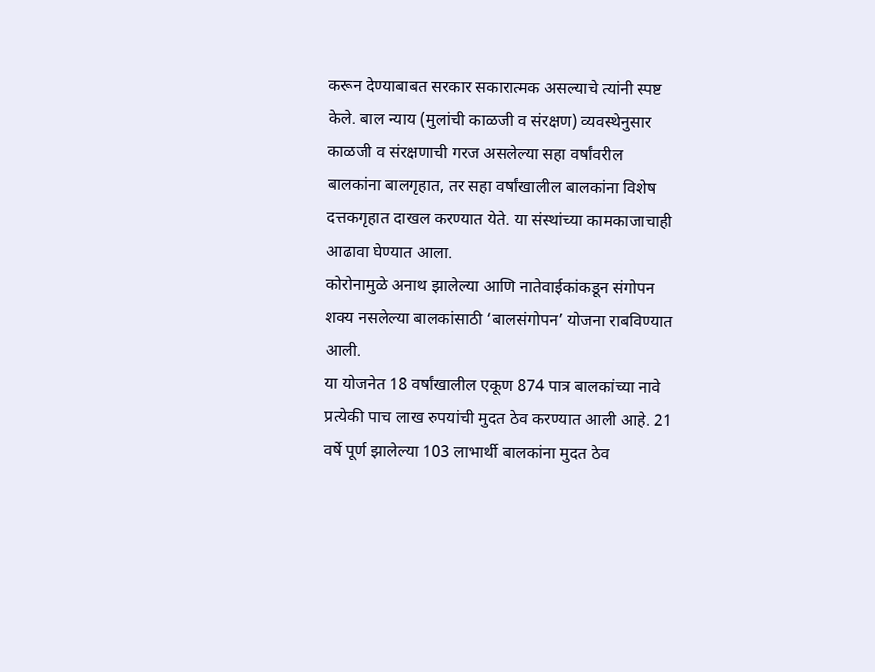करून देण्याबाबत सरकार सकारात्मक असल्याचे त्यांनी स्पष्ट केले. बाल न्याय (मुलांची काळजी व संरक्षण) व्यवस्थेनुसार काळजी व संरक्षणाची गरज असलेल्या सहा वर्षांवरील बालकांना बालगृहात, तर सहा वर्षांखालील बालकांना विशेष दत्तकगृहात दाखल करण्यात येते. या संस्थांच्या कामकाजाचाही आढावा घेण्यात आला.
कोरोनामुळे अनाथ झालेल्या आणि नातेवाईकांकडून संगोपन शक्य नसलेल्या बालकांसाठी ‘बालसंगोपन’ योजना राबविण्यात आली.
या योजनेत 18 वर्षांखालील एकूण 874 पात्र बालकांच्या नावे प्रत्येकी पाच लाख रुपयांची मुदत ठेव करण्यात आली आहे. 21 वर्षे पूर्ण झालेल्या 103 लाभार्थी बालकांना मुदत ठेव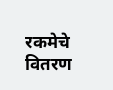रकमेचे वितरण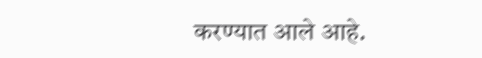करण्यात आले आहे.